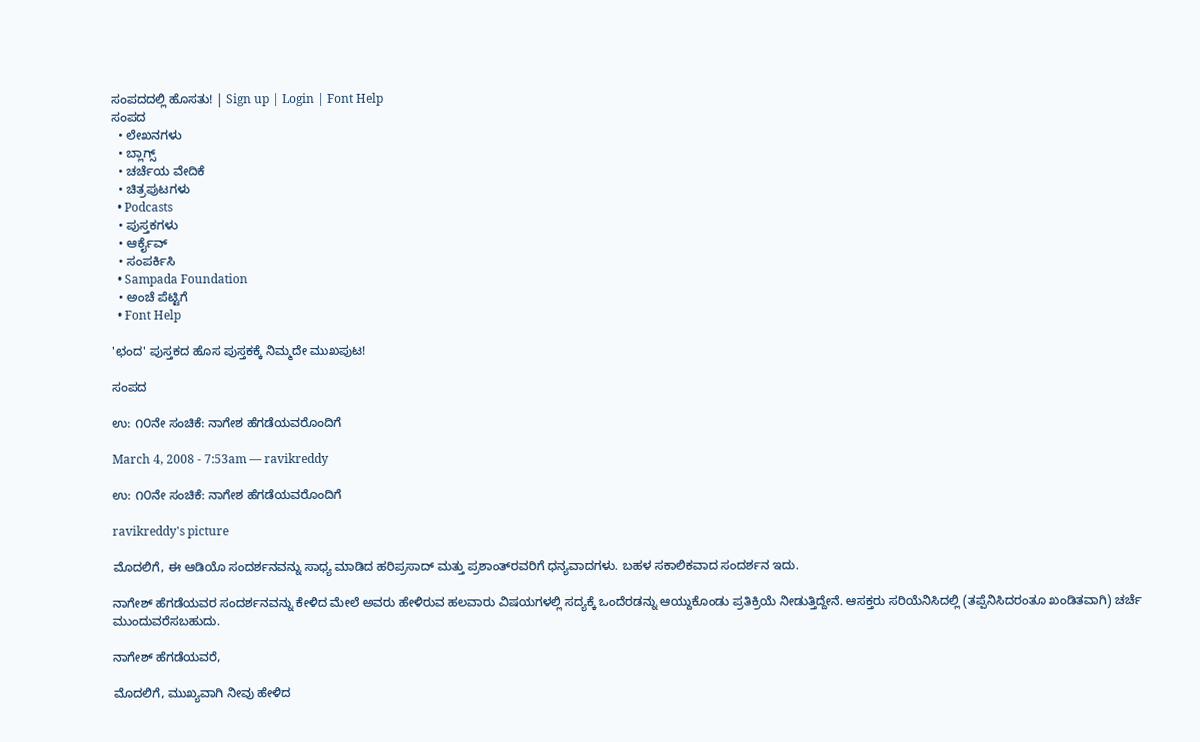ಸಂಪದದಲ್ಲಿ ಹೊಸತು! | Sign up | Login | Font Help
ಸಂಪದ
  • ಲೇಖನಗಳು
  • ಬ್ಲಾಗ್ಸ್
  • ಚರ್ಚೆಯ ವೇದಿಕೆ
  • ಚಿತ್ರಪುಟಗಳು
  • Podcasts
  • ಪುಸ್ತಕಗಳು
  • ಆರ್ಕೈವ್
  • ಸಂಪರ್ಕಿಸಿ
  • Sampada Foundation
  • ಅಂಚೆ ಪೆಟ್ಟಿಗೆ
  • Font Help

'ಛಂದ' ಪುಸ್ತಕದ ಹೊಸ ಪುಸ್ತಕಕ್ಕೆ ನಿಮ್ಮದೇ ಮುಖಪುಟ!

ಸಂಪದ

ಉ: ೧೦ನೇ ಸಂಚಿಕೆ: ನಾಗೇಶ ಹೆಗಡೆಯವರೊಂದಿಗೆ

March 4, 2008 - 7:53am — ravikreddy

ಉ: ೧೦ನೇ ಸಂಚಿಕೆ: ನಾಗೇಶ ಹೆಗಡೆಯವರೊಂದಿಗೆ

ravikreddy's picture

ಮೊದಲಿಗೆ, ಈ ಆಡಿಯೊ ಸಂದರ್ಶನವನ್ನು ಸಾಧ್ಯ ಮಾಡಿದ ಹರಿಪ್ರಸಾದ್ ಮತ್ತು ಪ್ರಶಾಂತ್‌ರವರಿಗೆ ಧನ್ಯವಾದಗಳು. ಬಹಳ ಸಕಾಲಿಕವಾದ ಸಂದರ್ಶನ ಇದು.

ನಾಗೇಶ್ ಹೆಗಡೆಯವರ ಸಂದರ್ಶನವನ್ನು ಕೇಳಿದ ಮೇಲೆ ಅವರು ಹೇಳಿರುವ ಹಲವಾರು ವಿಷಯಗಳಲ್ಲಿ ಸದ್ಯಕ್ಕೆ ಒಂದೆರಡನ್ನು ಆಯ್ದುಕೊಂಡು ಪ್ರತಿಕ್ರಿಯೆ ನೀಡುತ್ತಿದ್ದೇನೆ. ಆಸಕ್ತರು ಸರಿಯೆನಿಸಿದಲ್ಲಿ (ತಪ್ಪೆನಿಸಿದರಂತೂ ಖಂಡಿತವಾಗಿ) ಚರ್ಚೆ ಮುಂದುವರೆಸಬಹುದು.

ನಾಗೇಶ್ ಹೆಗಡೆಯವರೆ,

ಮೊದಲಿಗೆ, ಮುಖ್ಯವಾಗಿ ನೀವು ಹೇಳಿದ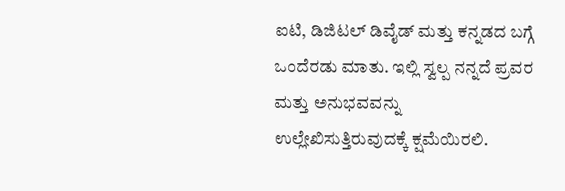ಐಟಿ, ಡಿಜಿಟಲ್ ಡಿವೈಡ್ ಮತ್ತು ಕನ್ನಡದ ಬಗ್ಗೆ ಒಂದೆರಡು ಮಾತು. ಇಲ್ಲಿ ಸ್ವಲ್ಪ ನನ್ನದೆ ಪ್ರವರ ಮತ್ತು ಅನುಭವವನ್ನು ಉಲ್ಲೇಖಿಸುತ್ತಿರುವುದಕ್ಕೆ ಕ್ಷಮೆಯಿರಲಿ.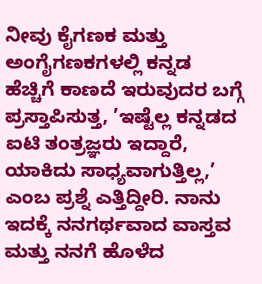ನೀವು ಕೈಗಣಕ ಮತ್ತು ಅಂಗೈಗಣಕಗಳಲ್ಲಿ ಕನ್ನಡ ಹೆಚ್ಚಿಗೆ ಕಾಣದೆ ಇರುವುದರ ಬಗ್ಗೆ ಪ್ರಸ್ತಾಪಿಸುತ್ತ, ’ಇಷ್ಟೆಲ್ಲ ಕನ್ನಡದ ಐಟಿ ತಂತ್ರಜ್ಞರು ಇದ್ದಾರೆ, ಯಾಕಿದು ಸಾಧ್ಯವಾಗುತ್ತಿಲ್ಲ,’ ಎಂಬ ಪ್ರಶ್ನೆ ಎತ್ತಿದ್ದೀರಿ. ನಾನು ಇದಕ್ಕೆ ನನಗರ್ಥವಾದ ವಾಸ್ತವ ಮತ್ತು ನನಗೆ ಹೊಳೆದ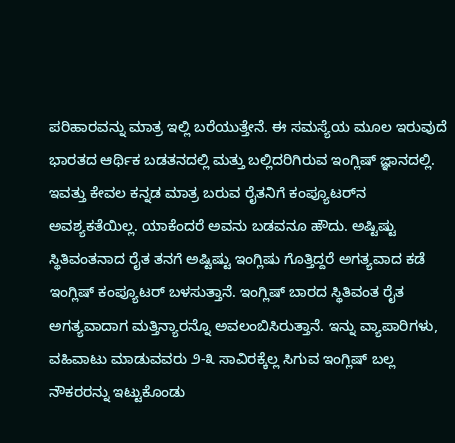ಪರಿಹಾರವನ್ನು ಮಾತ್ರ ಇಲ್ಲಿ ಬರೆಯುತ್ತೇನೆ. ಈ ಸಮಸ್ಯೆಯ ಮೂಲ ಇರುವುದೆ ಭಾರತದ ಆರ್ಥಿಕ ಬಡತನದಲ್ಲಿ ಮತ್ತು ಬಲ್ಲಿದರಿಗಿರುವ ಇಂಗ್ಲಿಷ್ ಜ್ಞಾನದಲ್ಲಿ. ಇವತ್ತು ಕೇವಲ ಕನ್ನಡ ಮಾತ್ರ ಬರುವ ರೈತನಿಗೆ ಕಂಪ್ಯೂಟರ್‌ನ ಅವಶ್ಯಕತೆಯಿಲ್ಲ. ಯಾಕೆಂದರೆ ಅವನು ಬಡವನೂ ಹೌದು. ಅಷ್ಟಿಷ್ಟು ಸ್ಥಿತಿವಂತನಾದ ರೈತ ತನಗೆ ಅಷ್ಟಿಷ್ಟು ಇಂಗ್ಲಿಷು ಗೊತ್ತಿದ್ದರೆ ಅಗತ್ಯವಾದ ಕಡೆ ಇಂಗ್ಲಿಷ್ ಕಂಪ್ಯೂಟರ್ ಬಳಸುತ್ತಾನೆ. ಇಂಗ್ಲಿಷ್ ಬಾರದ ಸ್ಥಿತಿವಂತ ರೈತ ಅಗತ್ಯವಾದಾಗ ಮತ್ತಿನ್ಯಾರನ್ನೊ ಅವಲಂಬಿಸಿರುತ್ತಾನೆ. ಇನ್ನು ವ್ಯಾಪಾರಿಗಳು, ವಹಿವಾಟು ಮಾಡುವವರು ೨-೩ ಸಾವಿರಕ್ಕೆಲ್ಲ ಸಿಗುವ ಇಂಗ್ಲಿಷ್ ಬಲ್ಲ ನೌಕರರನ್ನು ಇಟ್ಟುಕೊಂಡು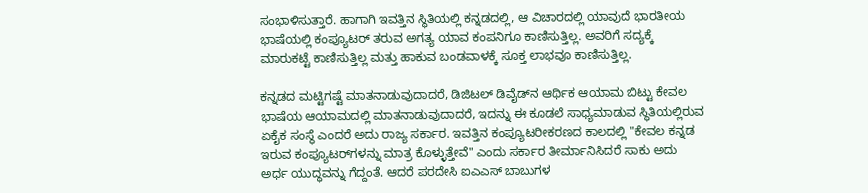ಸಂಭಾಳಿಸುತ್ತಾರೆ. ಹಾಗಾಗಿ ಇವತ್ತಿನ ಸ್ಥಿತಿಯಲ್ಲಿ ಕನ್ನಡದಲ್ಲಿ, ಆ ವಿಚಾರದಲ್ಲಿ ಯಾವುದೆ ಭಾರತೀಯ ಭಾಷೆಯಲ್ಲಿ ಕಂಪ್ಯೂಟರ್ ತರುವ ಅಗತ್ಯ ಯಾವ ಕಂಪನಿಗೂ ಕಾಣಿಸುತ್ತಿಲ್ಲ. ಅವರಿಗೆ ಸದ್ಯಕ್ಕೆ ಮಾರುಕಟ್ಟೆ ಕಾಣಿಸುತ್ತಿಲ್ಲ ಮತ್ತು ಹಾಕುವ ಬಂಡವಾಳಕ್ಕೆ ಸೂಕ್ತ ಲಾಭವೂ ಕಾಣಿಸುತ್ತಿಲ್ಲ.

ಕನ್ನಡದ ಮಟ್ಟಿಗಷ್ಟೆ ಮಾತನಾಡುವುದಾದರೆ, ಡಿಜಿಟಲ್ ಡಿವೈಡ್‌ನ ಆರ್ಥಿಕ ಆಯಾಮ ಬಿಟ್ಟು ಕೇವಲ ಭಾಷೆಯ ಆಯಾಮದಲ್ಲಿ ಮಾತನಾಡುವುದಾದರೆ, ಇದನ್ನು ಈ ಕೂಡಲೆ ಸಾಧ್ಯಮಾಡುವ ಸ್ಥಿತಿಯಲ್ಲಿರುವ ಏಕೈಕ ಸಂಸ್ಥೆ ಎಂದರೆ ಅದು ರಾಜ್ಯ ಸರ್ಕಾರ. ಇವತ್ತಿನ ಕಂಪ್ಯೂಟರೀಕರಣದ ಕಾಲದಲ್ಲಿ "ಕೇವಲ ಕನ್ನಡ ಇರುವ ಕಂಪ್ಯೂಟರ್‌ಗಳನ್ನು ಮಾತ್ರ ಕೊಳ್ಳುತ್ತೇವೆ" ಎಂದು ಸರ್ಕಾರ ತೀರ್ಮಾನಿಸಿದರೆ ಸಾಕು ಅದು ಅರ್ಧ ಯುದ್ಧವನ್ನು ಗೆದ್ದಂತೆ. ಆದರೆ ಪರದೇಸಿ ಐಎ‍ಎಸ್ ಬಾಬುಗಳ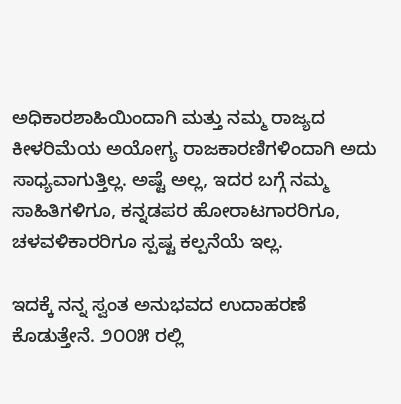ಅಧಿಕಾರಶಾಹಿಯಿಂದಾಗಿ ಮತ್ತು ನಮ್ಮ ರಾಜ್ಯದ ಕೀಳರಿಮೆಯ ಅಯೋಗ್ಯ ರಾಜಕಾರಣಿಗಳಿಂದಾಗಿ ಅದು ಸಾಧ್ಯವಾಗುತ್ತಿಲ್ಲ. ಅಷ್ಟೆ ಅಲ್ಲ, ಇದರ ಬಗ್ಗೆ ನಮ್ಮ ಸಾಹಿತಿಗಳಿಗೂ, ಕನ್ನಡಪರ ಹೋರಾಟಗಾರರಿಗೂ, ಚಳವಳಿಕಾರರಿಗೂ ಸ್ಪಷ್ಟ ಕಲ್ಪನೆಯೆ ಇಲ್ಲ.

ಇದಕ್ಕೆ ನನ್ನ ಸ್ವಂತ ಅನುಭವದ ಉದಾಹರಣೆ ಕೊಡುತ್ತೇನೆ. ೨೦೦೫ ರಲ್ಲಿ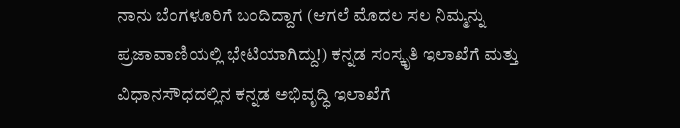ನಾನು ಬೆಂಗಳೂರಿಗೆ ಬಂದಿದ್ದಾಗ (ಆಗಲೆ ಮೊದಲ ಸಲ ನಿಮ್ಮನ್ನು ಪ್ರಜಾವಾಣಿಯಲ್ಲಿ ಭೇಟಿಯಾಗಿದ್ದು!) ಕನ್ನಡ ಸಂಸ್ಕೃತಿ ಇಲಾಖೆಗೆ ಮತ್ತು ವಿಧಾನಸೌಧದಲ್ಲಿನ ಕನ್ನಡ ಅಭಿವೃದ್ಧಿ ಇಲಾಖೆಗೆ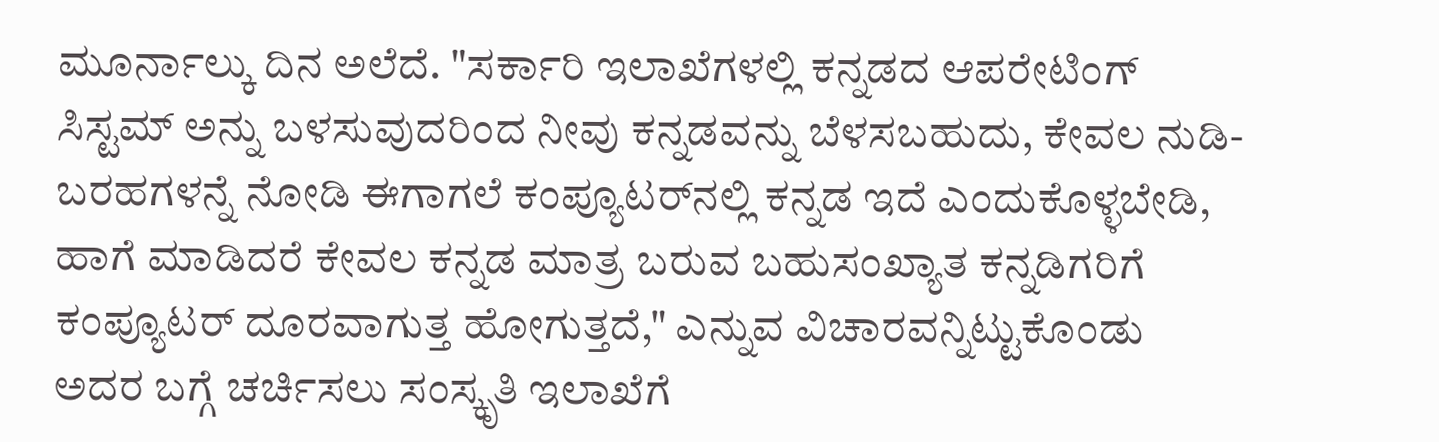ಮೂರ್ನಾಲ್ಕು ದಿನ ಅಲೆದೆ. "ಸರ್ಕಾರಿ ಇಲಾಖೆಗಳಲ್ಲಿ ಕನ್ನಡದ ಆಪರೇಟಿಂಗ್ ಸಿಸ್ಟಮ್ ಅನ್ನು ಬಳಸುವುದರಿಂದ ನೀವು ಕನ್ನಡವನ್ನು ಬೆಳಸಬಹುದು, ಕೇವಲ ನುಡಿ-ಬರಹಗಳನ್ನೆ ನೋಡಿ ಈಗಾಗಲೆ ಕಂಪ್ಯೂಟರ್‌ನಲ್ಲಿ ಕನ್ನಡ ಇದೆ ಎಂದುಕೊಳ್ಳಬೇಡಿ, ಹಾಗೆ ಮಾಡಿದರೆ ಕೇವಲ ಕನ್ನಡ ಮಾತ್ರ ಬರುವ ಬಹುಸಂಖ್ಯಾತ ಕನ್ನಡಿಗರಿಗೆ ಕಂಪ್ಯೂಟರ್ ದೂರವಾಗುತ್ತ ಹೋಗುತ್ತದೆ," ಎನ್ನುವ ವಿಚಾರವನ್ನಿಟ್ಟುಕೊಂಡು ಅದರ ಬಗ್ಗೆ ಚರ್ಚಿಸಲು ಸಂಸ್ಕೃತಿ ಇಲಾಖೆಗೆ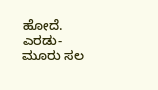ಹೋದೆ. ಎರಡು-ಮೂರು ಸಲ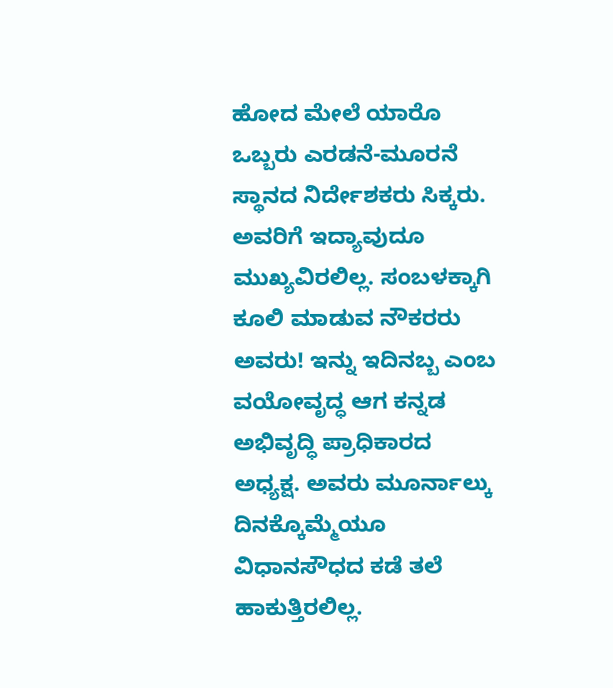ಹೋದ ಮೇಲೆ ಯಾರೊ ಒಬ್ಬರು ಎರಡನೆ-ಮೂರನೆ ಸ್ಥಾನದ ನಿರ್ದೇಶಕರು ಸಿಕ್ಕರು. ಅವರಿಗೆ ಇದ್ಯಾವುದೂ ಮುಖ್ಯವಿರಲಿಲ್ಲ. ಸಂಬಳಕ್ಕಾಗಿ ಕೂಲಿ ಮಾಡುವ ನೌಕರರು ಅವರು! ಇನ್ನು ಇದಿನಬ್ಬ ಎಂಬ ವಯೋವೃದ್ಧ ಆಗ ಕನ್ನಡ ಅಭಿವೃದ್ಧಿ ಪ್ರಾಧಿಕಾರದ ಅಧ್ಯಕ್ಷ. ಅವರು ಮೂರ್ನಾಲ್ಕು ದಿನಕ್ಕೊಮ್ಮೆಯೂ ವಿಧಾನಸೌಧದ ಕಡೆ ತಲೆ ಹಾಕುತ್ತಿರಲಿಲ್ಲ.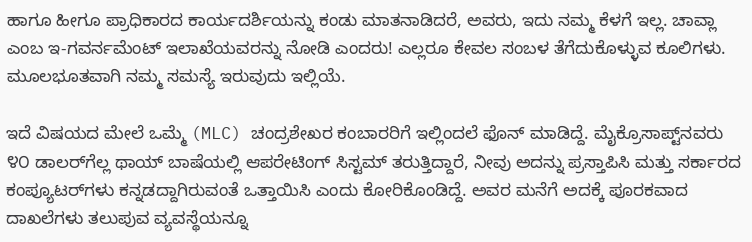ಹಾಗೂ ಹೀಗೂ ಪ್ರಾಧಿಕಾರದ ಕಾರ್ಯದರ್ಶಿಯನ್ನು ಕಂಡು ಮಾತನಾಡಿದರೆ, ಅವರು, ಇದು ನಮ್ಮ ಕೆಳಗೆ ಇಲ್ಲ. ಚಾವ್ಲಾ ಎಂಬ ಇ-ಗವರ್ನಮೆಂಟ್ ಇಲಾಖೆಯವರನ್ನು ನೋಡಿ ಎಂದರು! ಎಲ್ಲರೂ ಕೇವಲ ಸಂಬಳ ತೆಗೆದುಕೊಳ್ಳುವ ಕೂಲಿಗಳು. ಮೂಲಭೂತವಾಗಿ ನಮ್ಮ ಸಮಸ್ಯೆ ಇರುವುದು ಇಲ್ಲಿಯೆ.

ಇದೆ ವಿಷಯದ ಮೇಲೆ ಒಮ್ಮೆ (MLC) ಚಂದ್ರಶೇಖರ ಕಂಬಾರರಿಗೆ ಇಲ್ಲಿಂದಲೆ ಫೊನ್ ಮಾಡಿದ್ದೆ. ಮೈಕ್ರೊಸಾಪ್ಟ್‌ನವರು ೪೦ ಡಾಲರ್‌ಗೆಲ್ಲ ಥಾಯ್ ಬಾಷೆಯಲ್ಲಿ ಆಪರೇಟಿಂಗ್ ಸಿಸ್ಟಮ್ ತರುತ್ತಿದ್ದಾರೆ, ನೀವು ಅದನ್ನು ಪ್ರಸ್ತಾಪಿಸಿ ಮತ್ತು ಸರ್ಕಾರದ ಕಂಪ್ಯೂಟರ್‌ಗಳು ಕನ್ನಡದ್ದಾಗಿರುವಂತೆ ಒತ್ತಾಯಿಸಿ ಎಂದು ಕೋರಿಕೊಂಡಿದ್ದೆ. ಅವರ ಮನೆಗೆ ಅದಕ್ಕೆ ಪೂರಕವಾದ ದಾಖಲೆಗಳು ತಲುಪುವ ವ್ಯವಸ್ಥೆಯನ್ನೂ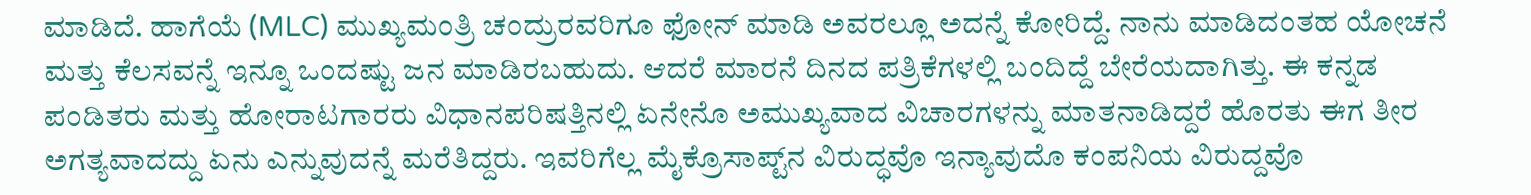ಮಾಡಿದೆ. ಹಾಗೆಯೆ (MLC) ಮುಖ್ಯಮಂತ್ರಿ ಚಂದ್ರುರವರಿಗೂ ಫೋನ್ ಮಾಡಿ ಅವರಲ್ಲೂ ಅದನ್ನೆ ಕೋರಿದ್ದೆ. ನಾನು ಮಾಡಿದಂತಹ ಯೋಚನೆ ಮತ್ತು ಕೆಲಸವನ್ನೆ ಇನ್ನೂ ಒಂದಷ್ಟು ಜನ ಮಾಡಿರಬಹುದು. ಆದರೆ ಮಾರನೆ ದಿನದ ಪತ್ರಿಕೆಗಳಲ್ಲಿ ಬಂದಿದ್ದೆ ಬೇರೆಯದಾಗಿತ್ತು. ಈ ಕನ್ನಡ ಪಂಡಿತರು ಮತ್ತು ಹೋರಾಟಗಾರರು ವಿಧಾನಪರಿಷತ್ತಿನಲ್ಲಿ ಏನೇನೊ ಅಮುಖ್ಯವಾದ ವಿಚಾರಗಳನ್ನು ಮಾತನಾಡಿದ್ದರೆ ಹೊರತು ಈಗ ತೀರ ಅಗತ್ಯವಾದದ್ದು ಏನು ಎನ್ನುವುದನ್ನೆ ಮರೆತಿದ್ದರು. ಇವರಿಗೆಲ್ಲ ಮೈಕ್ರೊಸಾಪ್ಟ್‌ನ ವಿರುದ್ಧವೊ ಇನ್ಯಾವುದೊ ಕಂಪನಿಯ ವಿರುದ್ದವೊ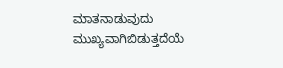ಮಾತನಾಡುವುದು ಮುಖ್ಯವಾಗಿಬಿಡುತ್ತದೆಯೆ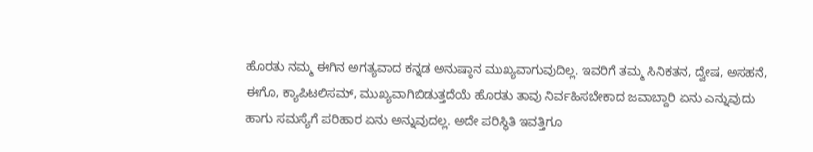ಹೊರತು ನಮ್ಮ ಈಗಿನ ಅಗತ್ಯವಾದ ಕನ್ನಡ ಅನುಷ್ಠಾನ ಮುಖ್ಯವಾಗುವುದಿಲ್ಲ. ಇವರಿಗೆ ತಮ್ಮ ಸಿನಿಕತನ, ದ್ವೇಷ, ಅಸಹನೆ, ಈಗೊ, ಕ್ಯಾಪಿಟಲಿಸಮ್, ಮುಖ್ಯವಾಗಿಬಿಡುತ್ತದೆಯೆ ಹೊರತು ತಾವು ನಿರ್ವಹಿಸಬೇಕಾದ ಜವಾಬ್ದಾರಿ ಏನು ಎನ್ನುವುದು ಹಾಗು ಸಮಸ್ಯೆಗೆ ಪರಿಹಾರ ಏನು ಅನ್ನುವುದಲ್ಲ. ಅದೇ ಪರಿಸ್ಥಿತಿ ಇವತ್ತಿಗೂ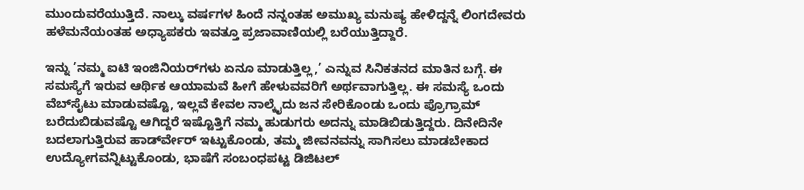ಮುಂದುವರೆಯುತ್ತಿದೆ. ನಾಲ್ಕು ವರ್ಷಗಳ ಹಿಂದೆ ನನ್ನಂತಹ ಅಮುಖ್ಯ ಮನುಷ್ಯ ಹೇಳಿದ್ದನ್ನೆ ಲಿಂಗದೇವರು ಹಳೆಮನೆಯಂತಹ ಅಧ್ಯಾಪಕರು ಇವತ್ತೂ ಪ್ರಜಾವಾಣಿಯಲ್ಲಿ ಬರೆಯುತ್ತಿದ್ದಾರೆ.

ಇನ್ನು ’ನಮ್ಮ ಐಟಿ ಇಂಜಿನಿಯರ್‌ಗಳು ಏನೂ ಮಾಡುತ್ತಿಲ್ಲ,’ ಎನ್ನುವ ಸಿನಿಕತನದ ಮಾತಿನ ಬಗ್ಗೆ. ಈ ಸಮಸ್ಯೆಗೆ ಇರುವ ಆರ್ಥಿಕ ಆಯಾಮವೆ ಹೀಗೆ ಹೇಳುವವರಿಗೆ ಅರ್ಥವಾಗುತ್ತಿಲ್ಲ. ಈ ಸಮಸ್ಯೆ ಒಂದು ವೆಬ್‍ಸೈಟು ಮಾಡುವಷ್ಟೊ, ಇಲ್ಲವೆ ಕೇವಲ ನಾಲ್ಕೈದು ಜನ ಸೇರಿಕೊಂಡು ಒಂದು ಪ್ರೊಗ್ರಾಮ್ ಬರೆದುಬಿಡುವಷ್ಟೊ ಆಗಿದ್ದರೆ ಇಷ್ಟೊತ್ತಿಗೆ ನಮ್ಮ ಹುಡುಗರು ಅದನ್ನು ಮಾಡಿಬಿಡುತ್ತಿದ್ದರು. ದಿನೇದಿನೇ ಬದಲಾಗುತ್ತಿರುವ ಹಾರ್ಡ್‍ವೇರ್ ಇಟ್ಟುಕೊಂಡು, ತಮ್ಮ ಜೀವನವನ್ನು ಸಾಗಿಸಲು ಮಾಡಬೇಕಾದ ಉದ್ಯೋಗವನ್ನಿಟ್ಟುಕೊಂಡು, ಭಾಷೆಗೆ ಸಂಬಂಧಪಟ್ಟ ಡಿಜಿಟಲ್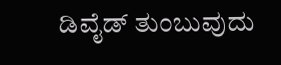ಡಿವೈಡ್ ತುಂಬುವುದು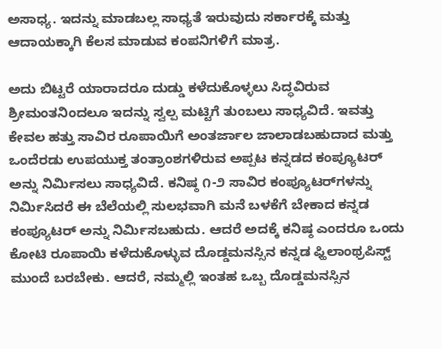ಅಸಾಧ್ಯ. ಇದನ್ನು ಮಾಡಬಲ್ಲ ಸಾಧ್ಯತೆ ಇರುವುದು ಸರ್ಕಾರಕ್ಕೆ ಮತ್ತು ಆದಾಯಕ್ಕಾಗಿ ಕೆಲಸ ಮಾಡುವ ಕಂಪನಿಗಳಿಗೆ ಮಾತ್ರ.

ಅದು ಬಿಟ್ಟರೆ ಯಾರಾದರೂ ದುಡ್ಡು ಕಳೆದುಕೊಳ್ಳಲು ಸಿದ್ಧವಿರುವ ಶ್ರೀಮಂತನಿಂದಲೂ ಇದನ್ನು ಸ್ವಲ್ಪ ಮಟ್ಟಿಗೆ ತುಂಬಲು ಸಾಧ್ಯವಿದೆ. ಇವತ್ತು ಕೇವಲ ಹತ್ತು ಸಾವಿರ ರೂಪಾಯಿಗೆ ಅಂತರ್ಜಾಲ ಜಾಲಾಡಬಹುದಾದ ಮತ್ತು ಒಂದೆರಡು ಉಪಯುಕ್ತ ತಂತ್ರಾಂಶಗಳಿರುವ ಅಪ್ಪಟ ಕನ್ನಡದ ಕಂಪ್ಯೂಟರ್ ಅನ್ನು ನಿರ್ಮಿಸಲು ಸಾಧ್ಯವಿದೆ. ಕನಿಷ್ಠ ೧-೨ ಸಾವಿರ ಕಂಪ್ಯೂಟರ್‌ಗಳನ್ನು ನಿರ್ಮಿಸಿದರೆ ಈ ಬೆಲೆಯಲ್ಲಿ ಸುಲಭವಾಗಿ ಮನೆ ಬಳಕೆಗೆ ಬೇಕಾದ ಕನ್ನಡ ಕಂಪ್ಯೂಟರ್ ಅನ್ನು ನಿರ್ಮಿಸಬಹುದು. ಆದರೆ ಅದಕ್ಕೆ ಕನಿಷ್ಠ ಎಂದರೂ ಒಂದು ಕೋಟಿ ರೂಪಾಯಿ ಕಳೆದುಕೊಳ್ಳುವ ದೊಡ್ಡಮನಸ್ಸಿನ ಕನ್ನಡ ಫ್ಹಿಲಾಂಥ್ರಪಿಸ್ಟ್ ಮುಂದೆ ಬರಬೇಕು. ಆದರೆ, ನಮ್ಮಲ್ಲಿ ಇಂತಹ ಒಬ್ಬ ದೊಡ್ಡಮನಸ್ಸಿನ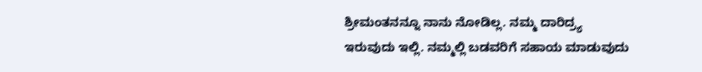ಶ್ರೀಮಂತನನ್ನೂ ನಾನು ನೋಡಿಲ್ಲ. ನಮ್ಮ ದಾರಿದ್ರ್ಯ ಇರುವುದು ಇಲ್ಲಿ. ನಮ್ಮಲ್ಲಿ ಬಡವರಿಗೆ ಸಹಾಯ ಮಾಡುವುದು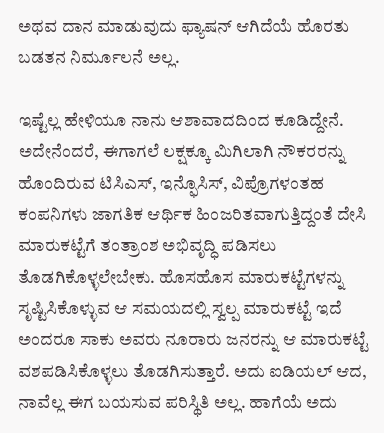ಅಥವ ದಾನ ಮಾಡುವುದು ಫ್ಯಾಷನ್ ಆಗಿದೆಯೆ ಹೊರತು ಬಡತನ ನಿರ್ಮೂಲನೆ ಅಲ್ಲ.

ಇಷ್ಟೆಲ್ಲ ಹೇಳಿಯೂ ನಾನು ಆಶಾವಾದದಿಂದ ಕೂಡಿದ್ದೇನೆ. ಅದೇನೆಂದರೆ, ಈಗಾಗಲೆ ಲಕ್ಷಕ್ಕೂ ಮಿಗಿಲಾಗಿ ನೌಕರರನ್ನು ಹೊಂದಿರುವ ಟಿಸಿಎಸ್, ಇನ್ಫೊಸಿಸ್, ವಿಪ್ರೊ‍ಗಳಂತಹ ಕಂಪನಿಗಳು ಜಾಗತಿಕ ಆರ್ಥಿಕ ಹಿಂಜರಿತವಾಗುತ್ತಿದ್ದಂತೆ ದೇಸಿ ಮಾರುಕಟ್ಟೆಗೆ ತಂತ್ರಾಂಶ ಅಭಿವೃದ್ಧಿ ಪಡಿಸಲು ತೊಡಗಿಕೊಳ್ಳಲೇಬೇಕು. ಹೊಸಹೊಸ ಮಾರುಕಟ್ಟೆಗಳನ್ನು ಸೃಷ್ಟಿಸಿಕೊಳ್ಳುವ ಆ ಸಮಯದಲ್ಲಿ ಸ್ವಲ್ಪ ಮಾರುಕಟ್ಟೆ ಇದೆ ಅಂದರೂ ಸಾಕು ಅವರು ನೂರಾರು ಜನರನ್ನು ಆ ಮಾರುಕಟ್ಟೆ ವಶಪಡಿಸಿಕೊಳ್ಳಲು ತೊಡಗಿಸುತ್ತಾರೆ. ಅದು ಐಡಿಯಲ್ ಆದ, ನಾವೆಲ್ಲ ಈಗ ಬಯಸುವ ಪರಿಸ್ಥಿತಿ ಅಲ್ಲ. ಹಾಗೆಯೆ ಅದು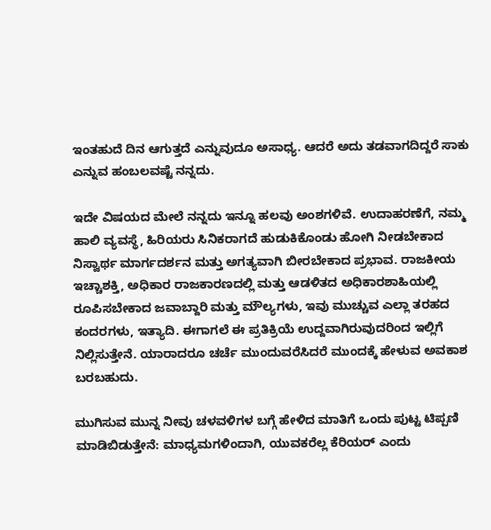ಇಂತಹುದೆ ದಿನ ಆಗುತ್ತದೆ ಎನ್ನುವುದೂ ಅಸಾಧ್ಯ. ಆದರೆ ಅದು ತಡವಾಗದಿದ್ದರೆ ಸಾಕು ಎನ್ನುವ ಹಂಬಲವಷ್ಟೆ ನನ್ನದು.

ಇದೇ ವಿಷಯದ ಮೇಲೆ ನನ್ನದು ಇನ್ನೂ ಹಲವು ಅಂಶಗಳಿವೆ. ಉದಾಹರಣೆಗೆ, ನಮ್ಮ ಹಾಲಿ ವ್ಯವಸ್ಥೆ, ಹಿರಿಯರು ಸಿನಿಕರಾಗದೆ ಹುಡುಕಿಕೊಂಡು ಹೋಗಿ ನೀಡಬೇಕಾದ ನಿಸ್ವಾರ್ಥ ಮಾರ್ಗದರ್ಶನ ಮತ್ತು ಅಗತ್ಯವಾಗಿ ಬೀರಬೇಕಾದ ಪ್ರಭಾವ. ರಾಜಕೀಯ ಇಚ್ಚಾಶಕ್ತಿ, ಅಧಿಕಾರ ರಾಜಕಾರಣದಲ್ಲಿ ಮತ್ತು ಆಡಳಿತದ ಅಧಿಕಾರಶಾಹಿಯಲ್ಲಿ ರೂಪಿಸಬೇಕಾದ ಜವಾಬ್ದಾರಿ ಮತ್ತು ಮೌಲ್ಯಗಳು, ಇವು ಮುಚ್ಚುವ ಎಲ್ಲಾ ತರಹದ ಕಂದರಗಳು, ಇತ್ಯಾದಿ. ಈಗಾಗಲೆ ಈ ಪ್ರತಿಕ್ರಿಯೆ ಉದ್ದವಾಗಿರುವುದರಿಂದ ಇಲ್ಲಿಗೆ ನಿಲ್ಲಿಸುತ್ತೇನೆ. ಯಾರಾದರೂ ಚರ್ಚೆ ಮುಂದುವರೆಸಿದರೆ ಮುಂದಕ್ಕೆ ಹೇಳುವ ಅವಕಾಶ ಬರಬಹುದು.

ಮುಗಿಸುವ ಮುನ್ನ ನೀವು ಚಳವಳಿಗಳ ಬಗ್ಗೆ ಹೇಳಿದ ಮಾತಿಗೆ ಒಂದು ಪುಟ್ಟ ಟಿಪ್ಪಣಿ ಮಾಡಿಬಿಡುತ್ತೇನೆ: ಮಾಧ್ಯಮಗಳಿಂದಾಗಿ, ಯುವಕರೆಲ್ಲ ಕೆರಿಯರ್ ಎಂದು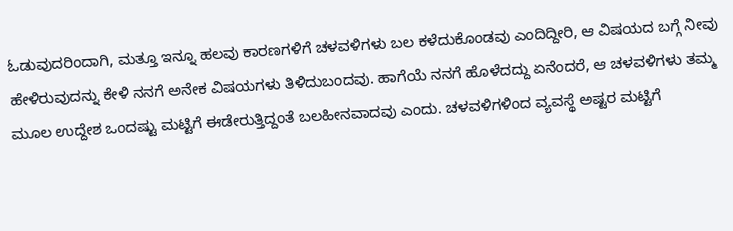ಓಡುವುದರಿಂದಾಗಿ, ಮತ್ತೂ ಇನ್ನೂ ಹಲವು ಕಾರಣಗಳಿಗೆ ಚಳವಳಿಗಳು ಬಲ ಕಳೆದುಕೊಂಡವು ಎಂದಿದ್ದೀರಿ, ಆ ವಿಷಯದ ಬಗ್ಗೆ ನೀವು ಹೇಳಿರುವುದನ್ನು ಕೇಳಿ ನನಗೆ ಅನೇಕ ವಿಷಯಗಳು ತಿಳಿದುಬಂದವು. ಹಾಗೆಯೆ ನನಗೆ ಹೊಳೆದದ್ದು ಏನೆಂದರೆ, ಆ ಚಳವಳಿಗಳು ತಮ್ಮ ಮೂಲ ಉದ್ದೇಶ ಒಂದಷ್ಟು ಮಟ್ಟಿಗೆ ಈಡೇರುತ್ತಿದ್ದಂತೆ ಬಲಹೀನವಾದವು ಎಂದು. ಚಳವಳಿಗಳಿಂದ ವ್ಯವಸ್ಥೆ ಅಷ್ಟರ ಮಟ್ಟಿಗೆ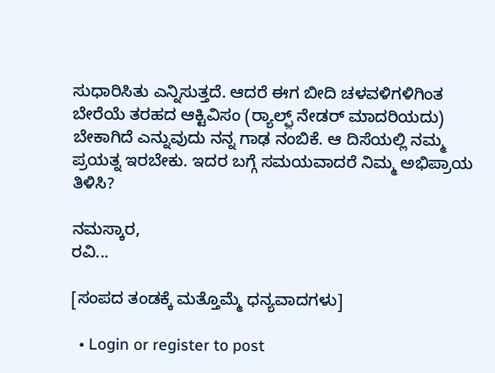ಸುಧಾರಿಸಿತು ಎನ್ನಿಸುತ್ತದೆ. ಆದರೆ ಈಗ ಬೀದಿ ಚಳವಳಿಗಳಿಗಿಂತ ಬೇರೆಯೆ ತರಹದ ಆಕ್ಟಿವಿಸಂ (ರ್‍ಯಾಲ್ಫ಼್ ನೇಡರ್‌ ಮಾದರಿಯದು) ಬೇಕಾಗಿದೆ ಎನ್ನುವುದು ನನ್ನ ಗಾಢ ನಂಬಿಕೆ. ಆ ದಿಸೆಯಲ್ಲಿ ನಮ್ಮ ಪ್ರಯತ್ನ ಇರಬೇಕು. ಇದರ ಬಗ್ಗೆ ಸಮಯವಾದರೆ ನಿಮ್ಮ ಅಭಿಪ್ರಾಯ ತಿಳಿಸಿ?

ನಮಸ್ಕಾರ,
ರವಿ...

[ಸಂಪದ ತಂಡಕ್ಕೆ ಮತ್ತೊಮ್ಮೆ ಧನ್ಯವಾದಗಳು]

  • Login or register to post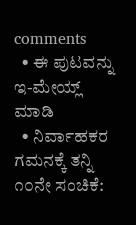comments
  • ಈ ಪುಟವನ್ನು ಇ-ಮೇಯ್ಲ್ ಮಾಡಿ
  • ನಿರ್ವಾಹಕರ ಗಮನಕ್ಕೆ ತನ್ನಿ
೧೦ನೇ ಸಂಚಿಕೆ: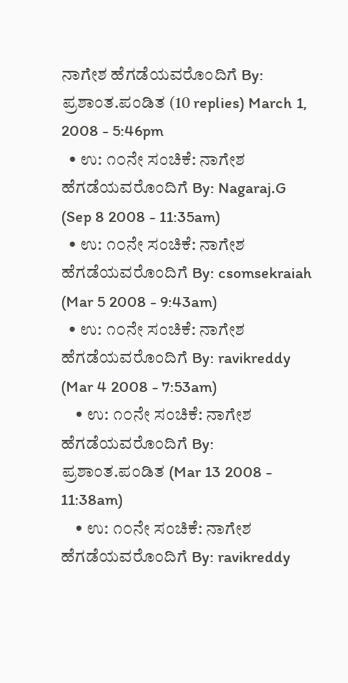ನಾಗೇಶ ಹೆಗಡೆಯವರೊಂದಿಗೆ By: ಪ್ರಶಾಂತ.ಪಂಡಿತ (10 replies) March 1, 2008 - 5:46pm
  • ಉ: ೧೦ನೇ ಸಂಚಿಕೆ: ನಾಗೇಶ ಹೆಗಡೆಯವರೊಂದಿಗೆ By: Nagaraj.G (Sep 8 2008 - 11:35am)
  • ಉ: ೧೦ನೇ ಸಂಚಿಕೆ: ನಾಗೇಶ ಹೆಗಡೆಯವರೊಂದಿಗೆ By: csomsekraiah (Mar 5 2008 - 9:43am)
  • ಉ: ೧೦ನೇ ಸಂಚಿಕೆ: ನಾಗೇಶ ಹೆಗಡೆಯವರೊಂದಿಗೆ By: ravikreddy (Mar 4 2008 - 7:53am)
    • ಉ: ೧೦ನೇ ಸಂಚಿಕೆ: ನಾಗೇಶ ಹೆಗಡೆಯವರೊಂದಿಗೆ By: ಪ್ರಶಾಂತ.ಪಂಡಿತ (Mar 13 2008 - 11:38am)
    • ಉ: ೧೦ನೇ ಸಂಚಿಕೆ: ನಾಗೇಶ ಹೆಗಡೆಯವರೊಂದಿಗೆ By: ravikreddy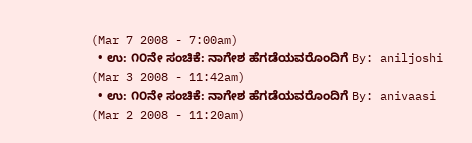(Mar 7 2008 - 7:00am)
  • ಉ: ೧೦ನೇ ಸಂಚಿಕೆ: ನಾಗೇಶ ಹೆಗಡೆಯವರೊಂದಿಗೆ By: aniljoshi (Mar 3 2008 - 11:42am)
  • ಉ: ೧೦ನೇ ಸಂಚಿಕೆ: ನಾಗೇಶ ಹೆಗಡೆಯವರೊಂದಿಗೆ By: anivaasi (Mar 2 2008 - 11:20am)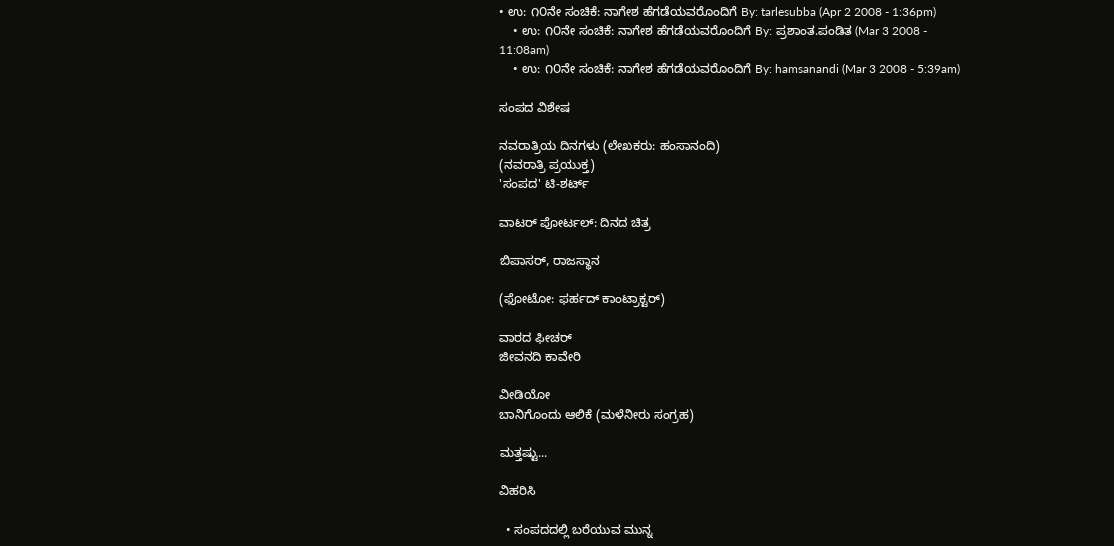• ಉ: ೧೦ನೇ ಸಂಚಿಕೆ: ನಾಗೇಶ ಹೆಗಡೆಯವರೊಂದಿಗೆ By: tarlesubba (Apr 2 2008 - 1:36pm)
    • ಉ: ೧೦ನೇ ಸಂಚಿಕೆ: ನಾಗೇಶ ಹೆಗಡೆಯವರೊಂದಿಗೆ By: ಪ್ರಶಾಂತ.ಪಂಡಿತ (Mar 3 2008 - 11:08am)
    • ಉ: ೧೦ನೇ ಸಂಚಿಕೆ: ನಾಗೇಶ ಹೆಗಡೆಯವರೊಂದಿಗೆ By: hamsanandi (Mar 3 2008 - 5:39am)

ಸಂಪದ ವಿಶೇಷ

ನವರಾತ್ರಿಯ ದಿನಗಳು (ಲೇಖಕರು: ಹಂಸಾನಂದಿ)
(ನವರಾತ್ರಿ ಪ್ರಯುಕ್ತ)
'ಸಂಪದ' ಟಿ-ಶರ್ಟ್

ವಾಟರ್ ಪೋರ್ಟಲ್: ದಿನದ ಚಿತ್ರ

ಬಿಪಾಸರ್, ರಾಜಸ್ಥಾನ

(ಫೋಟೋ: ಫರ್ಹದ್ ಕಾಂಟ್ರಾಕ್ಟರ್)

ವಾರದ ಫೀಚರ್
ಜೀವನದಿ ಕಾವೇರಿ

ವೀಡಿಯೋ
ಬಾನಿಗೊಂದು ಆಲಿಕೆ (ಮಳೆನೀರು ಸಂಗ್ರಹ)

ಮತ್ತಷ್ಟು...

ವಿಹರಿಸಿ

  • ಸಂಪದದಲ್ಲಿ ಬರೆಯುವ ಮುನ್ನ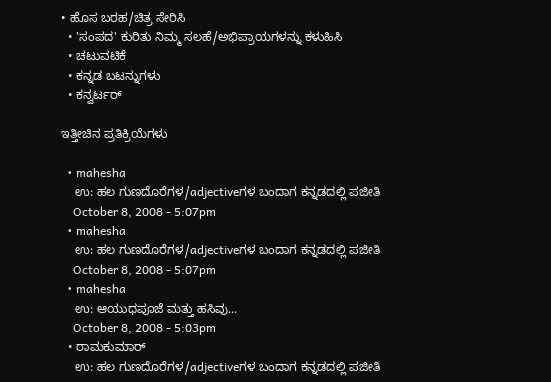• ಹೊಸ ಬರಹ/ಚಿತ್ರ ಸೇರಿಸಿ
  • 'ಸಂಪದ' ಕುರಿತು ನಿಮ್ಮ ಸಲಹೆ/ಅಭಿಪ್ರಾಯಗಳನ್ನು ಕಳುಹಿಸಿ
  • ಚಟುವಟಿಕೆ
  • ಕನ್ನಡ ಬಟನ್ನುಗಳು
  • ಕನ್ವರ್ಟರ್

ಇತ್ತೀಚಿನ ಪ್ರತಿಕ್ರಿಯೆಗಳು

  • mahesha
    ಉ: ಹಲ ಗುಣದೊರೆಗಳ/adjectiveಗಳ ಬಂದಾಗ ಕನ್ನಡದಲ್ಲಿ ಪಜೀತಿ
    October 8, 2008 - 5:07pm
  • mahesha
    ಉ: ಹಲ ಗುಣದೊರೆಗಳ/adjectiveಗಳ ಬಂದಾಗ ಕನ್ನಡದಲ್ಲಿ ಪಜೀತಿ
    October 8, 2008 - 5:07pm
  • mahesha
    ಉ: ಆಯುಧಪೂಜೆ ಮತ್ತು ಹಸಿವು...
    October 8, 2008 - 5:03pm
  • ರಾಮಕುಮಾರ್
    ಉ: ಹಲ ಗುಣದೊರೆಗಳ/adjectiveಗಳ ಬಂದಾಗ ಕನ್ನಡದಲ್ಲಿ ಪಜೀತಿ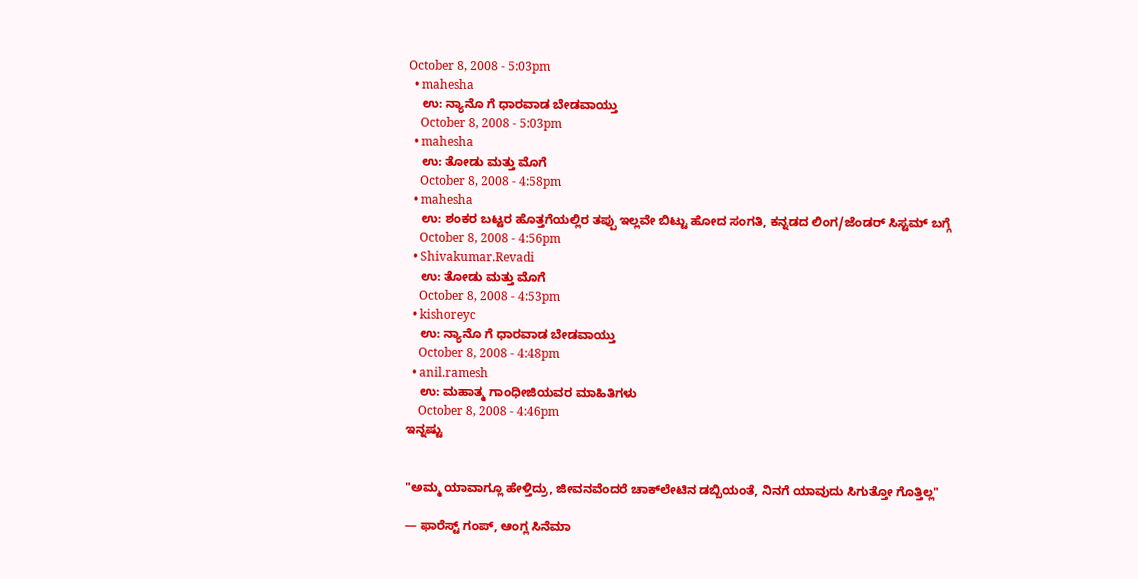October 8, 2008 - 5:03pm
  • mahesha
    ಉ: ನ್ಯಾನೊ ಗೆ ಧಾರವಾಡ ಬೇಡವಾಯ್ತು
    October 8, 2008 - 5:03pm
  • mahesha
    ಉ: ತೋಡು ಮತ್ತು ಮೊಗೆ
    October 8, 2008 - 4:58pm
  • mahesha
    ಉ: ಶಂಕರ ಬಟ್ಟರ ಹೊತ್ತಗೆಯಲ್ಲಿರ ತಪ್ಪು ಇಲ್ಲವೇ ಬಿಟ್ಟು ಹೋದ ಸಂಗತಿ, ಕನ್ನಡದ ಲಿಂಗ/ಜೆಂಡರ್‍ ಸಿಸ್ಟಮ್ ಬಗ್ಗೆ
    October 8, 2008 - 4:56pm
  • Shivakumar.Revadi
    ಉ: ತೋಡು ಮತ್ತು ಮೊಗೆ
    October 8, 2008 - 4:53pm
  • kishoreyc
    ಉ: ನ್ಯಾನೊ ಗೆ ಧಾರವಾಡ ಬೇಡವಾಯ್ತು
    October 8, 2008 - 4:48pm
  • anil.ramesh
    ಉ: ಮಹಾತ್ಮ ಗಾಂಧೀಜಿಯವರ ಮಾಹಿತಿಗಳು
    October 8, 2008 - 4:46pm
ಇನ್ನಷ್ಟು


"ಅಮ್ಮ ಯಾವಾಗ್ಲೂ ಹೇಳ್ತಿದ್ರು, ಜೀವನವೆಂದರೆ ಚಾಕ್‌ಲೇಟಿನ ಡಬ್ಬಿಯಂತೆ, ನಿನಗೆ ಯಾವುದು ಸಿಗುತ್ತೋ ಗೊತ್ತಿಲ್ಲ"

— ಫಾರೆಸ್ಟ್ ಗಂಪ್, ಆಂಗ್ಲ ಸಿನೆಮಾ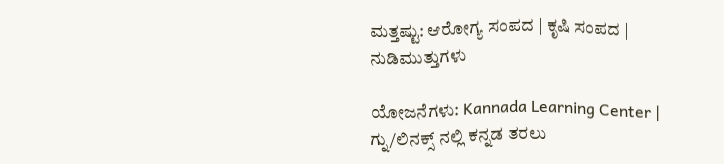ಮತ್ತಷ್ಟು: ಆರೋಗ್ಯ ಸಂಪದ | ಕೃಷಿ ಸಂಪದ | ನುಡಿಮುತ್ತುಗಳು

ಯೋಜನೆಗಳು: Kannada Learning Center | ಗ್ನು/ಲಿನಕ್ಸ್ ನಲ್ಲಿ ಕನ್ನಡ ತರಲು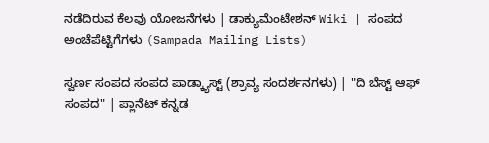ನಡೆದಿರುವ ಕೆಲವು ಯೋಜನೆಗಳು | ಡಾಕ್ಯುಮೆಂಟೇಶನ್ Wiki | ಸಂಪದ ಅಂಚೆಪೆಟ್ಟಿಗೆಗಳು (Sampada Mailing Lists)

ಸ್ವರ್ಣ ಸಂಪದ ಸಂಪದ ಪಾಡ್ಕ್ಯಾಸ್ಟ್ (ಶ್ರಾವ್ಯ ಸಂದರ್ಶನಗಳು) | "ದಿ ಬೆಸ್ಟ್ ಆಫ್ ಸಂಪದ" | ಪ್ಲಾನೆಟ್ ಕನ್ನಡ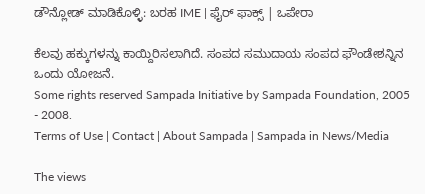ಡೌನ್ಲೋಡ್ ಮಾಡಿಕೊಳ್ಳಿ: ಬರಹ IME | ಫೈರ್ ಫಾಕ್ಸ್ | ಒಪೇರಾ

ಕೆಲವು ಹಕ್ಕುಗಳನ್ನು ಕಾಯ್ದಿರಿಸಲಾಗಿದೆ. ಸಂಪದ ಸಮುದಾಯ ಸಂಪದ ಫೌಂಡೇಶನ್ನಿನ ಒಂದು ಯೋಜನೆ.
Some rights reserved Sampada Initiative by Sampada Foundation, 2005 - 2008.
Terms of Use | Contact | About Sampada | Sampada in News/Media

The views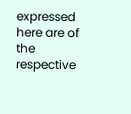expressed here are of the respective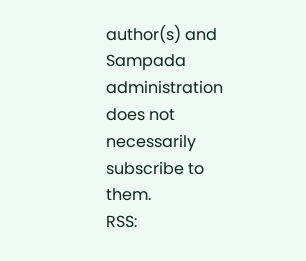author(s) and Sampada administration does not necessarily subscribe to them.
RSS: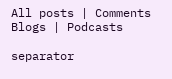All posts | Comments
Blogs | Podcasts

separator